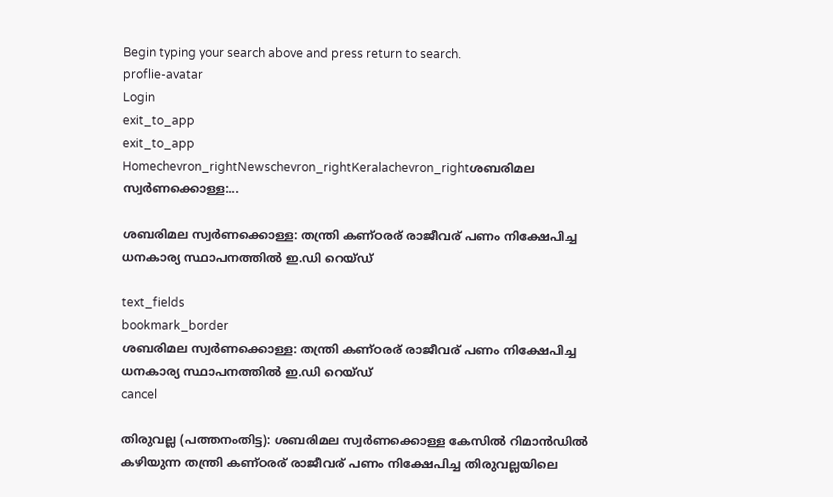Begin typing your search above and press return to search.
proflie-avatar
Login
exit_to_app
exit_to_app
Homechevron_rightNewschevron_rightKeralachevron_rightശബരിമല സ്വർണക്കൊള്ള:...

ശബരിമല സ്വർണക്കൊള്ള: തന്ത്രി കണ്ഠരര് രാജീവര് പണം നിക്ഷേപിച്ച ധനകാര്യ സ്ഥാപനത്തിൽ ഇ.ഡി റെയ്ഡ്

text_fields
bookmark_border
ശബരിമല സ്വർണക്കൊള്ള: തന്ത്രി കണ്ഠരര് രാജീവര് പണം നിക്ഷേപിച്ച ധനകാര്യ സ്ഥാപനത്തിൽ ഇ.ഡി റെയ്ഡ്
cancel

തിരുവല്ല (പത്തനംതിട്ട): ശബരിമല സ്വർണക്കൊള്ള കേസിൽ റിമാൻഡിൽ കഴിയുന്ന തന്ത്രി കണ്ഠരര് രാജീവര് പണം നിക്ഷേപിച്ച തിരുവല്ലയിലെ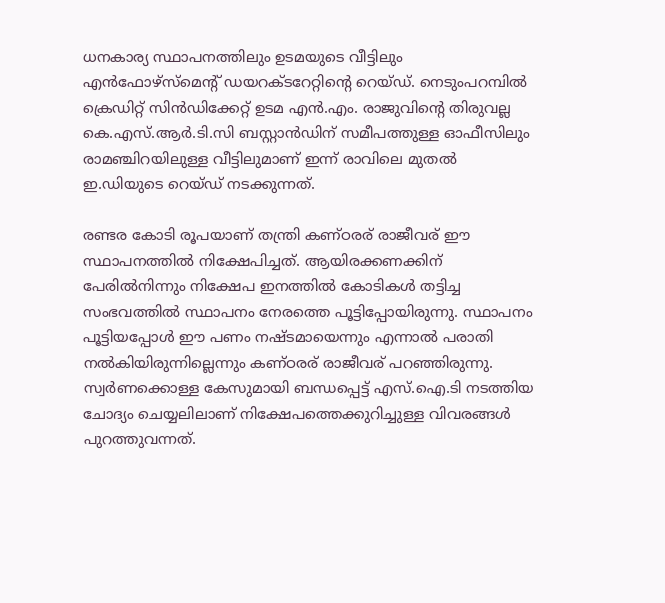ധനകാര്യ സ്ഥാപനത്തിലും ഉടമയുടെ വീട്ടിലും എൻഫോഴ്സ്മെന്റ് ഡയറക്ടറേറ്റിന്റെ റെയ്ഡ്. നെടുംപറമ്പിൽ ക്രെഡിറ്റ് സിൻഡിക്കേറ്റ് ഉടമ എൻ.എം. രാജുവിന്റെ തിരുവല്ല കെ.എസ്.ആർ.ടി.സി ബസ്റ്റാൻഡിന് സമീപത്തുള്ള ഓഫീസിലും രാമഞ്ചിറയിലുള്ള വീട്ടിലുമാണ് ഇന്ന് രാവിലെ മുതൽ ഇ.ഡിയുടെ റെയ്ഡ് നടക്കുന്നത്.

രണ്ടര കോടി രൂപയാണ് തന്ത്രി കണ്ഠരര് രാജീവര് ഈ സ്ഥാപനത്തിൽ നിക്ഷേപിച്ചത്. ആയിരക്കണക്കിന് പേരിൽനിന്നും നിക്ഷേപ ഇനത്തിൽ കോടികൾ തട്ടിച്ച സംഭവത്തിൽ സ്ഥാപനം നേരത്തെ പൂട്ടിപ്പോയിരുന്നു. സ്ഥാപനം പൂട്ടിയപ്പോൾ ഈ പണം നഷ്ടമായെന്നും എന്നാൽ പരാതി നൽകിയിരുന്നില്ലെന്നും കണ്ഠരര് രാജീവര് പറഞ്ഞിരുന്നു. സ്വർണക്കൊള്ള കേസുമായി ബന്ധപ്പെട്ട് എസ്.ഐ.ടി നടത്തിയ ചോദ്യം ചെയ്യലിലാണ് നിക്ഷേപത്തെക്കുറിച്ചുള്ള വിവരങ്ങൾ പുറത്തുവന്നത്.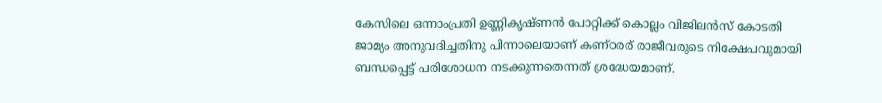കേസിലെ ഒന്നാംപ്രതി ഉണ്ണികൃഷ്ണൻ പോറ്റിക്ക് കൊല്ലം വിജിലൻസ് കോടതി ജാമ്യം അനുവദിച്ചതിനു പിന്നാലെയാണ് കണ്ഠരര് രാജീവരുടെ നിക്ഷേപവുമായി ബന്ധപ്പെട്ട് പരിശോധന നടക്കുന്നതെന്നത് ശ്രദ്ധേയമാണ്.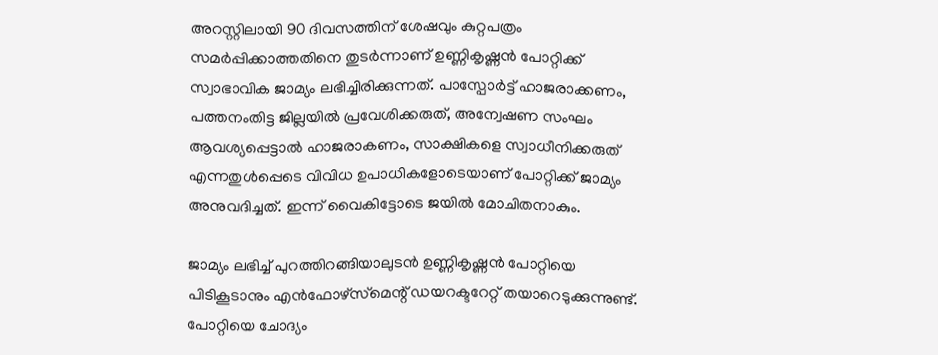അറസ്റ്റിലായി 90 ദിവസത്തിന് ശേഷവും കുറ്റപത്രം സമർപ്പിക്കാത്തതിനെ തുടർന്നാണ് ഉണ്ണികൃഷ്ണൻ പോറ്റിക്ക് സ്വാഭാവിക ജാമ്യം ലഭിച്ചിരിക്കുന്നത്. പാസ്പോർട്ട് ഹാജരാക്കണം, പത്തനംതിട്ട ജില്ലയിൽ പ്രവേശിക്കരുത്, അന്വേഷണ സംഘം ആവശ്യപ്പെട്ടാൽ ഹാജരാകണം, സാക്ഷികളെ സ്വാധീനിക്കരുത് എന്നതുൾപ്പെടെ വിവിധ ഉപാധികളോടെയാണ് പോറ്റിക്ക് ജാമ്യം അനുവദിച്ചത്. ഇന്ന് വൈകിട്ടോടെ ജയിൽ മോചിതനാകും.

ജാമ്യം ലഭിച്ച് പുറത്തിറങ്ങിയാലുടൻ ഉണ്ണികൃഷ്ണൻ പോറ്റിയെ പിടികൂടാനും എൻഫോഴ്‌സ്‌മെന്റ് ഡയറക്ടറേറ്റ് തയാറെടുക്കുന്നുണ്ട്. പോറ്റിയെ ചോദ്യം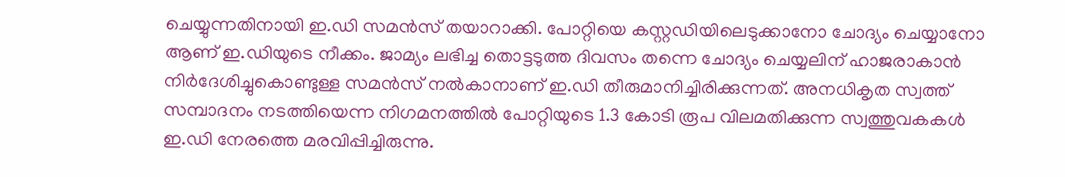ചെയ്യുന്നതിനായി ഇ.ഡി സമൻസ് തയാറാക്കി. പോറ്റിയെ കസ്റ്റഡിയിലെടുക്കാനോ ചോദ്യം ചെയ്യാനോ ആണ് ഇ.ഡിയുടെ നീക്കം. ജാമ്യം ലഭിച്ച തൊട്ടടുത്ത ദിവസം തന്നെ ചോദ്യം ചെയ്യലിന് ഹാജരാകാൻ നിർദേശിച്ചുകൊണ്ടുള്ള സമൻസ് നൽകാനാണ് ഇ.ഡി തീരുമാനിച്ചിരിക്കുന്നത്. അനധികൃത സ്വത്ത് സമ്പാദനം നടത്തിയെന്ന നിഗമനത്തിൽ പോറ്റിയുടെ 1.3 കോടി രൂപ വിലമതിക്കുന്ന സ്വത്തുവകകൾ ഇ.ഡി നേരത്തെ മരവിപ്പിച്ചിരുന്നു.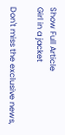Show Full Article
Girl in a jacket

Don't miss the exclusive news,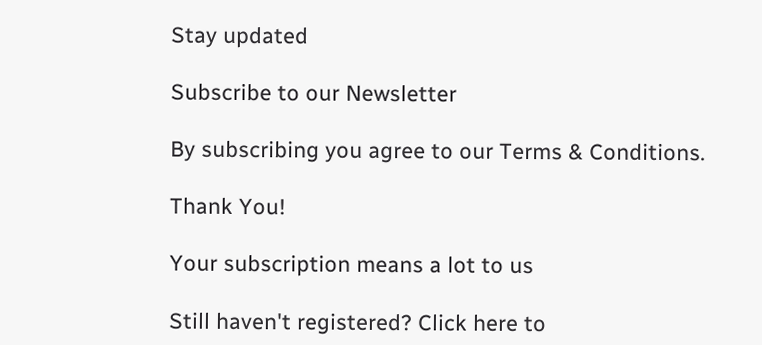Stay updated

Subscribe to our Newsletter

By subscribing you agree to our Terms & Conditions.

Thank You!

Your subscription means a lot to us

Still haven't registered? Click here to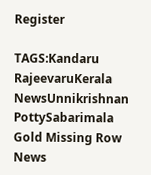Register

TAGS:Kandaru RajeevaruKerala NewsUnnikrishnan PottySabarimala Gold Missing Row
News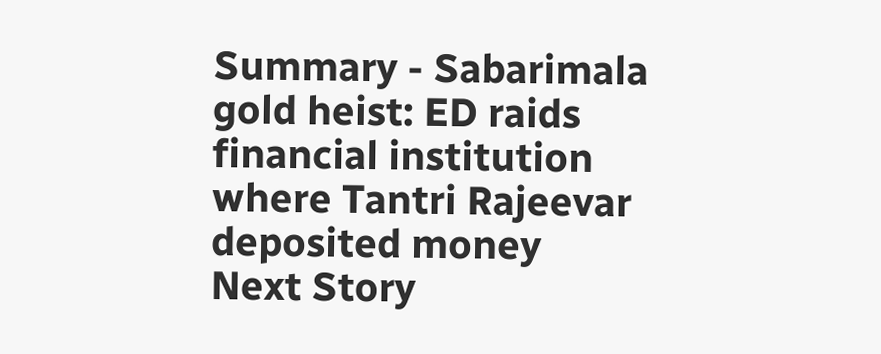Summary - Sabarimala gold heist: ED raids financial institution where Tantri Rajeevar deposited money
Next Story